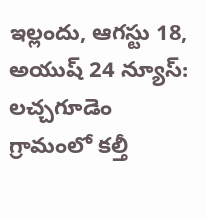ఇల్లందు, ఆగస్టు 18, అయుష్ 24 న్యూస్: లచ్చగూడెం గ్రామంలో కల్తీ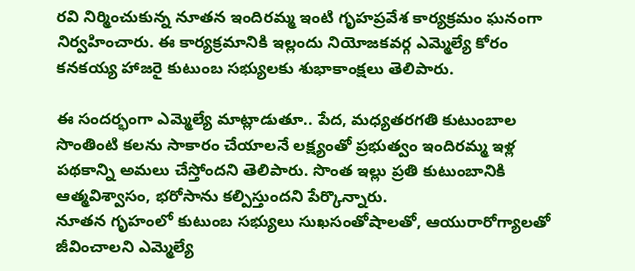రవి నిర్మించుకున్న నూతన ఇందిరమ్మ ఇంటి గృహప్రవేశ కార్యక్రమం ఘనంగా నిర్వహించారు. ఈ కార్యక్రమానికి ఇల్లందు నియోజకవర్గ ఎమ్మెల్యే కోరం కనకయ్య హాజరై కుటుంబ సభ్యులకు శుభాకాంక్షలు తెలిపారు.

ఈ సందర్భంగా ఎమ్మెల్యే మాట్లాడుతూ.. పేద, మధ్యతరగతి కుటుంబాల సొంతింటి కలను సాకారం చేయాలనే లక్ష్యంతో ప్రభుత్వం ఇందిరమ్మ ఇళ్ల పథకాన్ని అమలు చేస్తోందని తెలిపారు. సొంత ఇల్లు ప్రతి కుటుంబానికి ఆత్మవిశ్వాసం, భరోసాను కల్పిస్తుందని పేర్కొన్నారు.
నూతన గృహంలో కుటుంబ సభ్యులు సుఖసంతోషాలతో, ఆయురారోగ్యాలతో జీవించాలని ఎమ్మెల్యే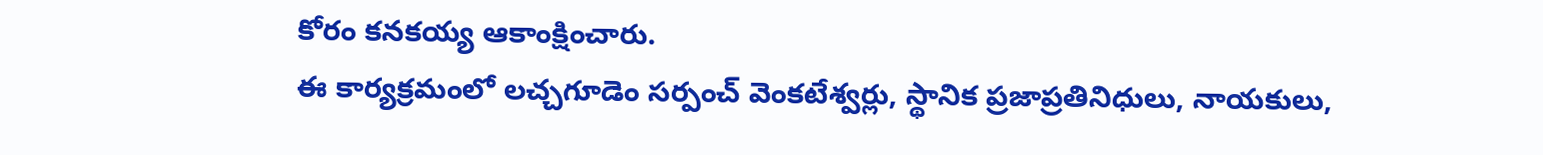కోరం కనకయ్య ఆకాంక్షించారు.
ఈ కార్యక్రమంలో లచ్చగూడెం సర్పంచ్ వెంకటేశ్వర్లు, స్థానిక ప్రజాప్రతినిధులు, నాయకులు,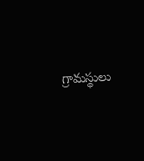గ్రామస్థులు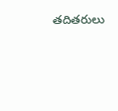తదితరులు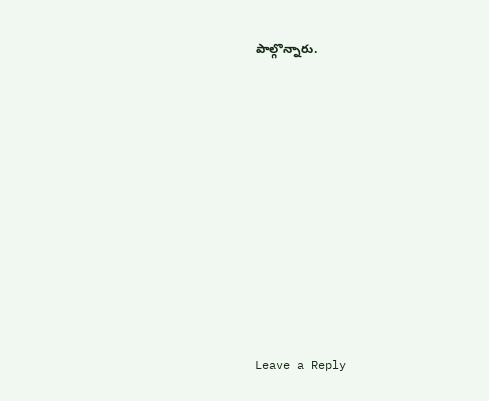పాల్గొన్నారు.










Leave a Reply